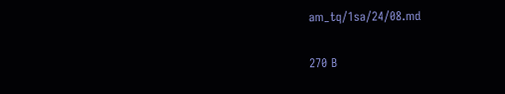am_tq/1sa/24/08.md

270 B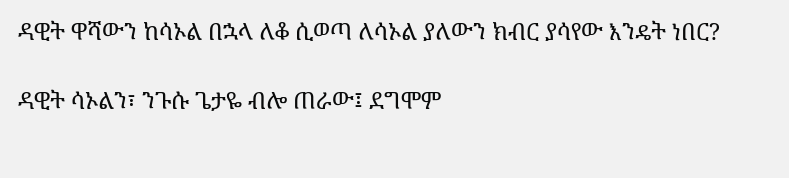ዳዊት ዋሻውን ከሳኦል በኋላ ለቆ ሲወጣ ለሳኦል ያለውን ክብር ያሳየው እንዴት ነበር?

ዳዊት ሳኦልን፣ ንጉሱ ጌታዬ ብሎ ጠራው፤ ደግሞም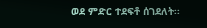ወደ ምድር ተደፍቶ ሰገደለት፡፡